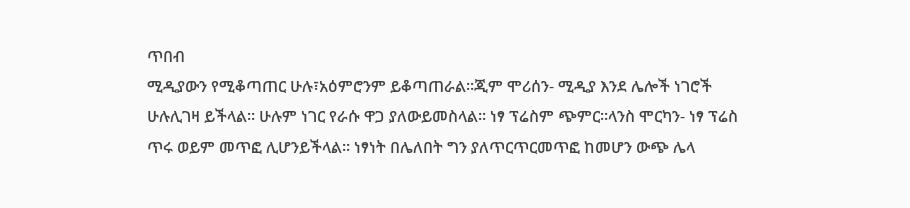ጥበብ
ሚዲያውን የሚቆጣጠር ሁሉ፣አዕምሮንም ይቆጣጠራል፡፡ጂም ሞሪሰን- ሚዲያ እንደ ሌሎች ነገሮች ሁሉሊገዛ ይችላል፡፡ ሁሉም ነገር የራሱ ዋጋ ያለውይመስላል፡፡ ነፃ ፕሬስም ጭምር፡፡ላንስ ሞርካን- ነፃ ፕሬስ ጥሩ ወይም መጥፎ ሊሆንይችላል፡፡ ነፃነት በሌለበት ግን ያለጥርጥርመጥፎ ከመሆን ውጭ ሌላ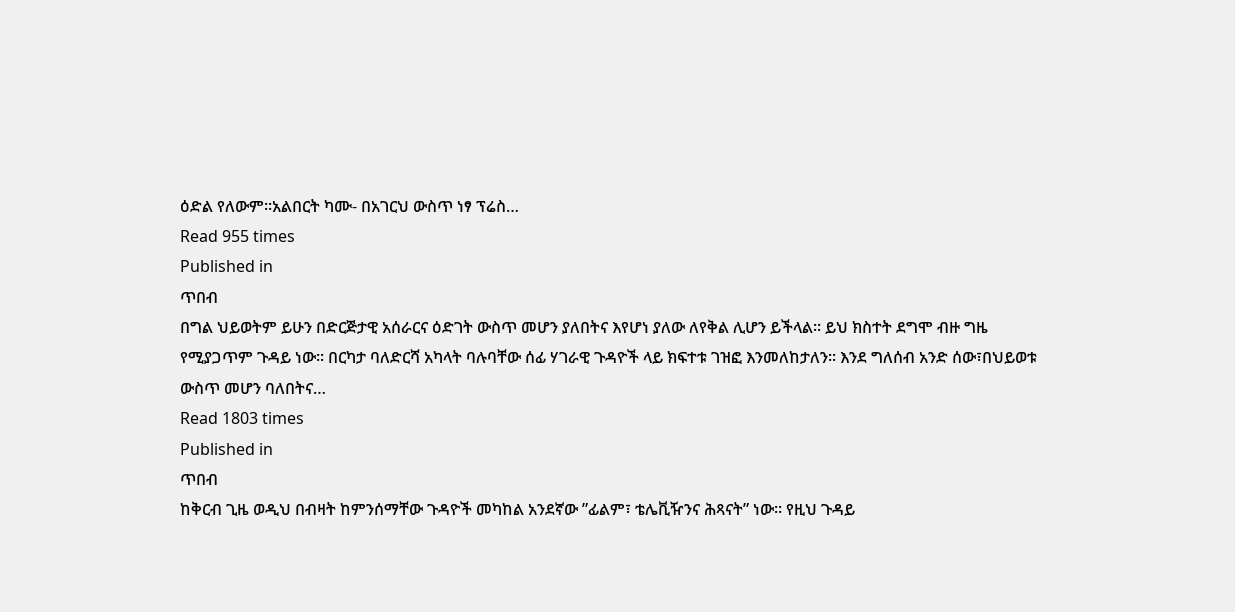ዕድል የለውም፡፡አልበርት ካሙ- በአገርህ ውስጥ ነፃ ፕሬስ…
Read 955 times
Published in
ጥበብ
በግል ህይወትም ይሁን በድርጅታዊ አሰራርና ዕድገት ውስጥ መሆን ያለበትና እየሆነ ያለው ለየቅል ሊሆን ይችላል፡፡ ይህ ክስተት ደግሞ ብዙ ግዜ የሚያጋጥም ጉዳይ ነው፡፡ በርካታ ባለድርሻ አካላት ባሉባቸው ሰፊ ሃገራዊ ጉዳዮች ላይ ክፍተቱ ገዝፎ እንመለከታለን፡፡ እንደ ግለሰብ አንድ ሰው፣በህይወቱ ውስጥ መሆን ባለበትና…
Read 1803 times
Published in
ጥበብ
ከቅርብ ጊዜ ወዲህ በብዛት ከምንሰማቸው ጉዳዮች መካከል አንደኛው ”ፊልም፣ ቴሌቪዥንና ሕጻናት” ነው፡፡ የዚህ ጉዳይ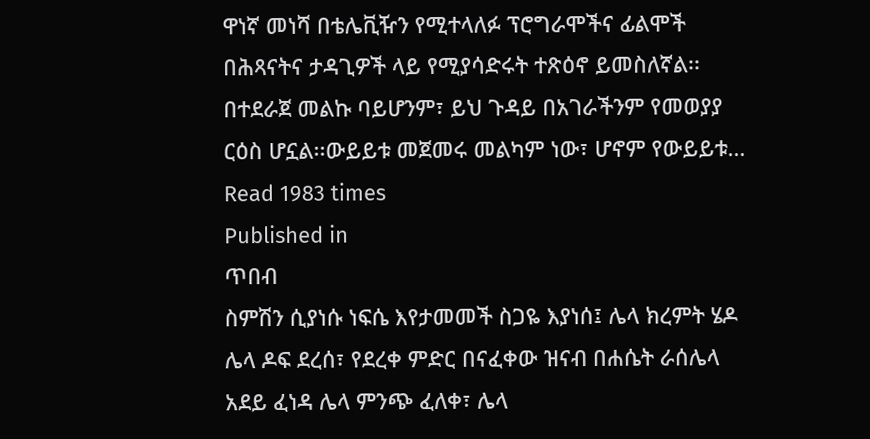ዋነኛ መነሻ በቴሌቪዥን የሚተላለፉ ፕሮግራሞችና ፊልሞች በሕጻናትና ታዳጊዎች ላይ የሚያሳድሩት ተጽዕኖ ይመስለኛል፡፡ በተደራጀ መልኩ ባይሆንም፣ ይህ ጉዳይ በአገራችንም የመወያያ ርዕስ ሆኗል፡፡ውይይቱ መጀመሩ መልካም ነው፣ ሆኖም የውይይቱ…
Read 1983 times
Published in
ጥበብ
ስምሽን ሲያነሱ ነፍሴ እየታመመች ስጋዬ እያነሰ፤ ሌላ ክረምት ሄዶ ሌላ ዶፍ ደረሰ፣ የደረቀ ምድር በናፈቀው ዝናብ በሐሴት ራሰሌላ አደይ ፈነዳ ሌላ ምንጭ ፈለቀ፣ ሌላ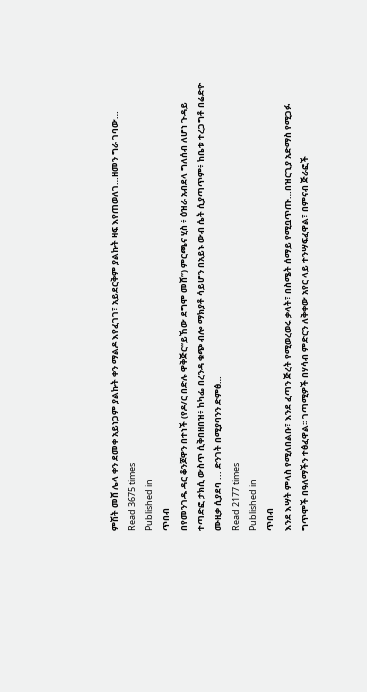ምሽት መሸ ሌላ ቀን ደመቀ አይነጋም ያልኩት ቀን ማልዶ እየፈገገ፣ አይደርቅም ያልኩት ዛፍ እየጠወለገ…ዘመን ግራ ገባው…
Read 3675 times
Published in
ጥበብ
በየመንገዱ ዳር ቆንጆዋን በተነች (የዶ/ር በድሉ ዋቅጅር“ይኸው ደግሞ መሸ”) ምርጫና ሂስ ፥ ዕዝራ አብደላ ግለሰብ ለሆነ ጉዳይ ተጣድፎ ታክሲ ውስጥ ሲቅበዘበዝ፥ ከካፌ በረንዳ ቁጭ ብሎ ማክያቶ ሳይሆን በአይኑ ውብ ሴት ሲያጣጥም፥ ከቤቱ ተረጋግቶ በሬድዮ ሙዚቃ ሲያደባ ... ድንገት በሚያባንን ድምፅ…
Read 2177 times
Published in
ጥበብ
እንደ እሣት ምላስ የሚለበልቡ፣ እንደ ፈጣን ጅረት የሚወረወሩ ቃላት፣ በስሜት ሰማይ የሚቧጥጡ…በዝርጊያ አድማስ የሚጋፉ ግጥሞች በዓለማችን ተፅፈዋል፡፡ ገጣሚዎች በሃሳብ ምድርን ለቅቀው አየር ላይ ተንሣፍፈዋል፣ በምናብ ጅራፎች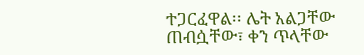ተጋርፈዋል፡፡ ሌት አልጋቸው ጠብሷቸው፣ ቀን ጥላቸው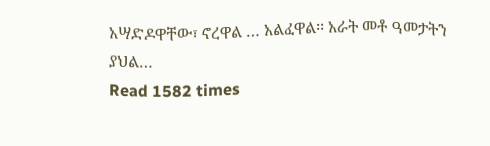አሣድዶዋቸው፣ ኖረዋል … አልፈዋል፡፡ አራት መቶ ዓመታትን ያህል…
Read 1582 times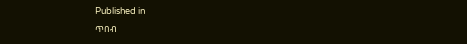Published in
ጥበብ